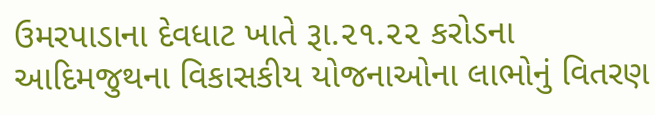ઉમરપાડાના દેવધાટ ખાતે રૂા.૨૧.૨૨ કરોડના આદિમજુથના વિકાસકીય યોજનાઓના લાભોનું વિતરણ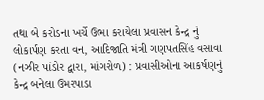તથા બે કરોડના ખર્ચે ઉભા કરાયેલા પ્રવાસન કેન્દ્ર નું લોકાર્પણ કરતા વન, આદિજાતિ મંત્રી ગણપતસિંહ વસાવા
(નઝીર પાંડોર દ્વારા, માંગરોળ) : પ્રવાસીઓના આકર્ષણનું કેન્દ્ર બનેલા ઉમરપાડા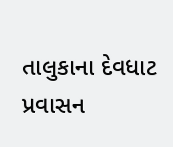તાલુકાના દેવધાટ પ્રવાસન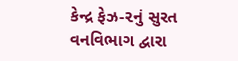કેન્દ્ર ફેઝ-૨નું સુરત વનવિભાગ દ્વારા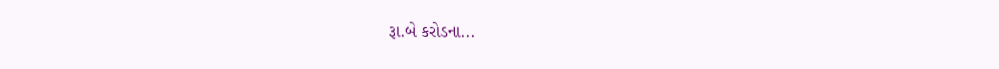રૂા.બે કરોડના...